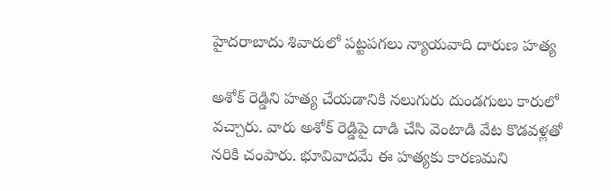హైదరాబాదు శివారులో పట్టపగలు న్యాయవాది దారుణ హత్య

అశోక్ రెడ్డిని హత్య చేయడానికి నలుగురు దుండగులు కారులో వచ్చారు. వారు అశోక్ రెడ్డిపై దాడి చేసి వెంటాడి వేట కొడవళ్లతో నరికి చంపారు. భూవివాదమే ఈ హత్యకు కారణమని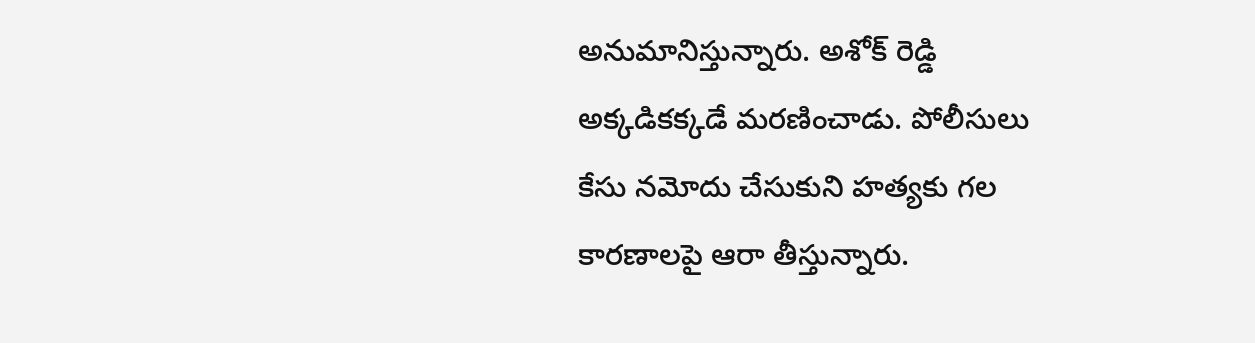అనుమానిస్తున్నారు. అశోక్ రెడ్డి అక్కడికక్కడే మరణించాడు. పోలీసులు కేసు నమోదు చేసుకుని హత్యకు గల కారణాలపై ఆరా తీస్తున్నారు.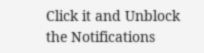Click it and Unblock the Notifications